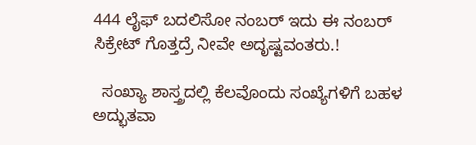444 ಲೈಫ್ ಬದಲಿಸೋ ನಂಬರ್ ಇದು ಈ ನಂಬರ್ ಸಿಕ್ರೇಟ್ ಗೊತ್ತದ್ರೆ ನೀವೇ ಅದೃಷ್ಟವಂತರು.!

  ಸಂಖ್ಯಾ ಶಾಸ್ತ್ರದಲ್ಲಿ ಕೆಲವೊಂದು ಸಂಖ್ಯೆಗಳಿಗೆ ಬಹಳ ಅದ್ಭುತವಾ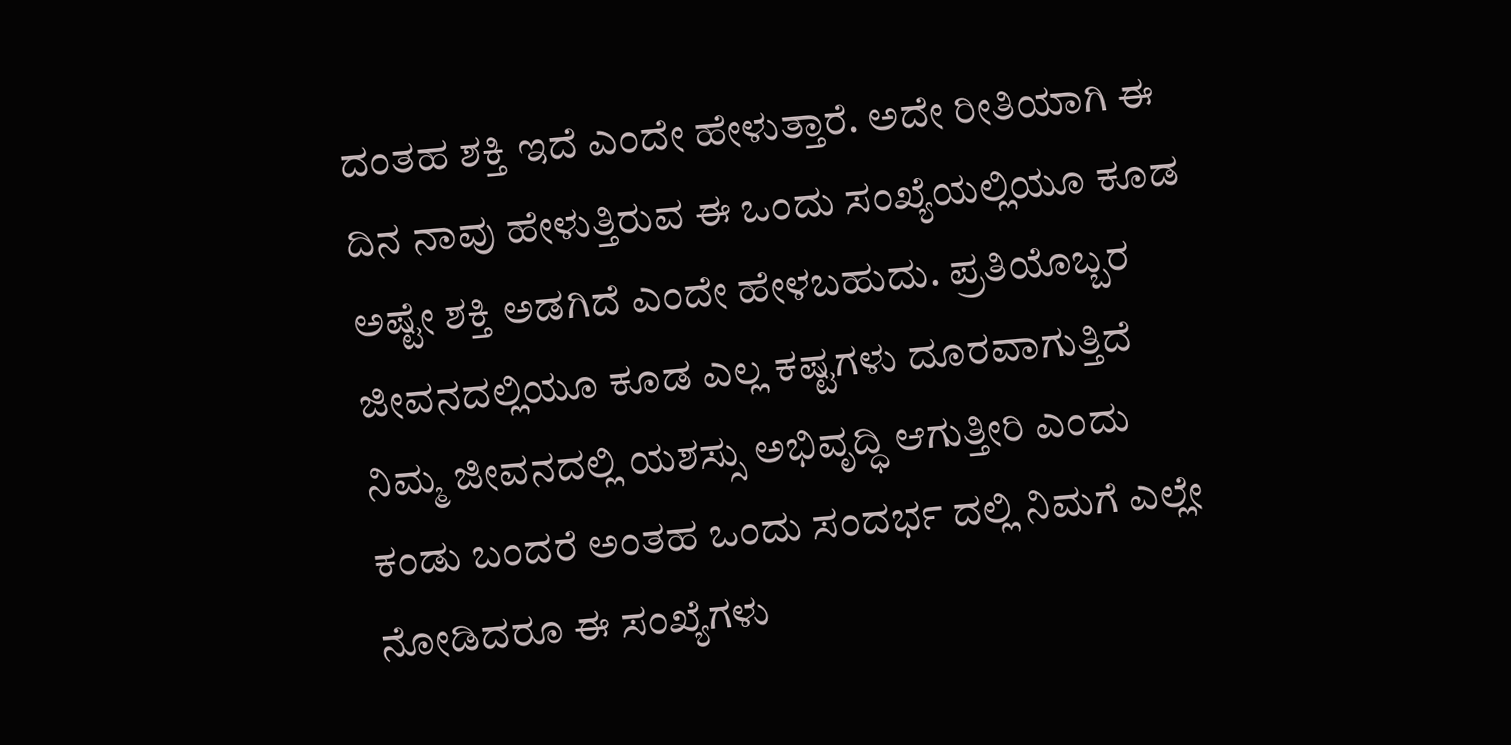ದಂತಹ ಶಕ್ತಿ ಇದೆ ಎಂದೇ ಹೇಳುತ್ತಾರೆ. ಅದೇ ರೀತಿಯಾಗಿ ಈ ದಿನ ನಾವು ಹೇಳುತ್ತಿರುವ ಈ ಒಂದು ಸಂಖ್ಯೆಯಲ್ಲಿಯೂ ಕೂಡ ಅಷ್ಟೇ ಶಕ್ತಿ ಅಡಗಿದೆ ಎಂದೇ ಹೇಳಬಹುದು. ಪ್ರತಿಯೊಬ್ಬರ ಜೀವನದಲ್ಲಿಯೂ ಕೂಡ ಎಲ್ಲ ಕಷ್ಟಗಳು ದೂರವಾಗುತ್ತಿದೆ ನಿಮ್ಮ ಜೀವನದಲ್ಲಿ ಯಶಸ್ಸು ಅಭಿವೃದ್ಧಿ ಆಗುತ್ತೀರಿ ಎಂದು ಕಂಡು ಬಂದರೆ ಅಂತಹ ಒಂದು ಸಂದರ್ಭ ದಲ್ಲಿ ನಿಮಗೆ ಎಲ್ಲೇ ನೋಡಿದರೂ ಈ ಸಂಖ್ಯೆಗಳು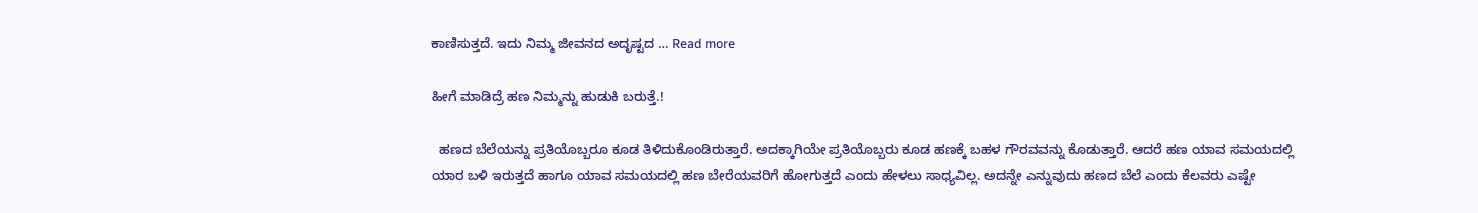ಕಾಣಿಸುತ್ತದೆ. ಇದು ನಿಮ್ಮ ಜೀವನದ ಅದೃಷ್ಟದ … Read more

ಹೀಗೆ ಮಾಡಿದ್ರೆ ಹಣ ನಿಮ್ಮನ್ನು ಹುಡುಕಿ ಬರುತ್ತೆ.!

  ಹಣದ ಬೆಲೆಯನ್ನು ಪ್ರತಿಯೊಬ್ಬರೂ ಕೂಡ ತಿಳಿದುಕೊಂಡಿರುತ್ತಾರೆ. ಅದಕ್ಕಾಗಿಯೇ ಪ್ರತಿಯೊಬ್ಬರು ಕೂಡ ಹಣಕ್ಕೆ ಬಹಳ ಗೌರವವನ್ನು ಕೊಡುತ್ತಾರೆ. ಆದರೆ ಹಣ ಯಾವ ಸಮಯದಲ್ಲಿ ಯಾರ ಬಳಿ ಇರುತ್ತದೆ ಹಾಗೂ ಯಾವ ಸಮಯದಲ್ಲಿ ಹಣ ಬೇರೆಯವರಿಗೆ ಹೋಗುತ್ತದೆ ಎಂದು ಹೇಳಲು ಸಾಧ್ಯವಿಲ್ಲ. ಅದನ್ನೇ ಎನ್ನುವುದು ಹಣದ ಬೆಲೆ ಎಂದು ಕೆಲವರು ಎಷ್ಟೇ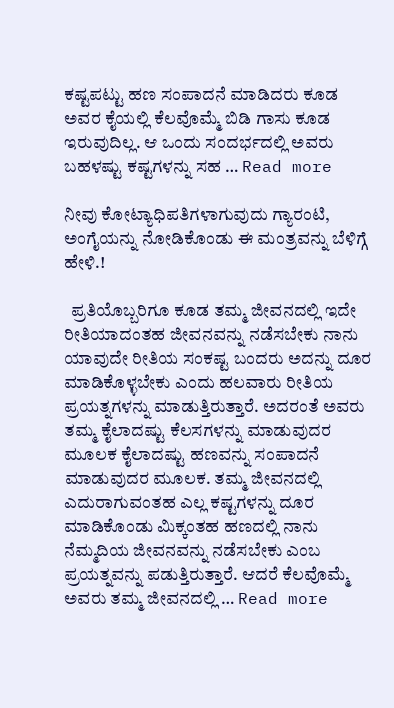ಕಷ್ಟಪಟ್ಟು ಹಣ ಸಂಪಾದನೆ ಮಾಡಿದರು ಕೂಡ ಅವರ ಕೈಯಲ್ಲಿ ಕೆಲವೊಮ್ಮೆ ಬಿಡಿ ಗಾಸು ಕೂಡ ಇರುವುದಿಲ್ಲ. ಆ ಒಂದು ಸಂದರ್ಭದಲ್ಲಿ ಅವರು ಬಹಳಷ್ಟು ಕಷ್ಟಗಳನ್ನು ಸಹ … Read more

ನೀವು ಕೋಟ್ಯಾಧಿಪತಿಗಳಾಗುವುದು ಗ್ಯಾರಂಟಿ, ಅಂಗೈಯನ್ನು ನೋಡಿಕೊಂಡು ಈ ಮಂತ್ರವನ್ನು ಬೆಳಿಗ್ಗೆ ಹೇಳಿ.!

  ಪ್ರತಿಯೊಬ್ಬರಿಗೂ ಕೂಡ ತಮ್ಮ ಜೀವನದಲ್ಲಿ ಇದೇ ರೀತಿಯಾದಂತಹ ಜೀವನವನ್ನು ನಡೆಸಬೇಕು ನಾನು ಯಾವುದೇ ರೀತಿಯ ಸಂಕಷ್ಟ ಬಂದರು ಅದನ್ನು ದೂರ ಮಾಡಿಕೊಳ್ಳಬೇಕು ಎಂದು ಹಲವಾರು ರೀತಿಯ ಪ್ರಯತ್ನಗಳನ್ನು ಮಾಡುತ್ತಿರುತ್ತಾರೆ. ಅದರಂತೆ ಅವರು ತಮ್ಮ ಕೈಲಾದಷ್ಟು ಕೆಲಸಗಳನ್ನು ಮಾಡುವುದರ ಮೂಲಕ ಕೈಲಾದಷ್ಟು ಹಣವನ್ನು ಸಂಪಾದನೆ ಮಾಡುವುದರ ಮೂಲಕ. ತಮ್ಮ ಜೀವನದಲ್ಲಿ ಎದುರಾಗುವಂತಹ ಎಲ್ಲ ಕಷ್ಟಗಳನ್ನು ದೂರ ಮಾಡಿಕೊಂಡು ಮಿಕ್ಕಂತಹ ಹಣದಲ್ಲಿ ನಾನು ನೆಮ್ಮದಿಯ ಜೀವನವನ್ನು ನಡೆಸಬೇಕು ಎಂಬ ಪ್ರಯತ್ನವನ್ನು ಪಡುತ್ತಿರುತ್ತಾರೆ. ಆದರೆ ಕೆಲವೊಮ್ಮೆ ಅವರು ತಮ್ಮ ಜೀವನದಲ್ಲಿ … Read more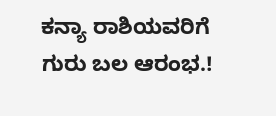ಕನ್ಯಾ ರಾಶಿಯವರಿಗೆ ಗುರು ಬಲ ಆರಂಭ.!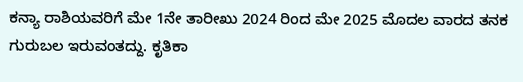ಕನ್ಯಾ ರಾಶಿಯವರಿಗೆ ಮೇ 1ನೇ ತಾರೀಖು 2024 ರಿಂದ ಮೇ 2025 ಮೊದಲ ವಾರದ ತನಕ ಗುರುಬಲ ಇರುವಂತದ್ದು. ಕೃತಿಕಾ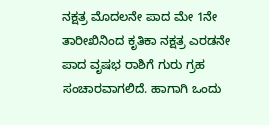ನಕ್ಷತ್ರ ಮೊದಲನೇ ಪಾದ ಮೇ 1ನೇ ತಾರೀಖಿನಿಂದ ಕೃತಿಕಾ ನಕ್ಷತ್ರ ಎರಡನೇ ಪಾದ ವೃಷಭ ರಾಶಿಗೆ ಗುರು ಗ್ರಹ ಸಂಚಾರವಾಗಲಿದೆ. ಹಾಗಾಗಿ ಒಂದು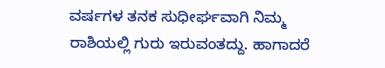ವರ್ಷಗಳ ತನಕ ಸುಧೀರ್ಘವಾಗಿ ನಿಮ್ಮ ರಾಶಿಯಲ್ಲಿ ಗುರು ಇರುವಂತದ್ದು. ಹಾಗಾದರೆ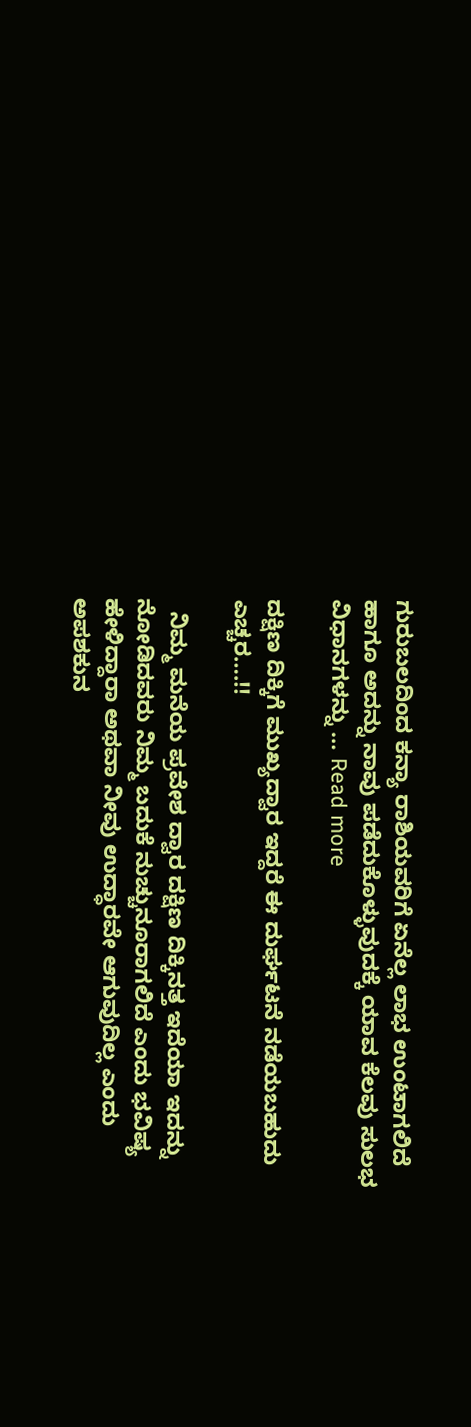ಗುರುಬಲದಿಂದ ಕನ್ಯಾ ರಾಶಿಯವರಿಗೆ ಏನೆಲ್ಲ ಲಾಭ ಉಂಟಾಗಲಿದೆ ಹಾಗೂ ಅದನ್ನು ನಾವು ಪಡೆದುಕೊಳ್ಳುವುದಕ್ಕೆ ಯಾವ ಕೆಲವು ಸುಲಭ ವಿಧಾನಗಳನ್ನು … Read more

ದಕ್ಷಿಣ ದಿಕ್ಕಿಗೆ ಮುಖ್ಯದ್ವಾರ ಇದ್ದರೆ ಈ ದುರ್ಘಟನೆ ನಡೆಯಬಹುದು ಎಚ್ಚರ….!!

  ನಿಮ್ಮ ಮನೆಯ ಪ್ರವೇಶ ದ್ವಾರ ದಕ್ಷಿಣ ದಿಕ್ಕಿನತ್ತ ಇದೆಯಾ ಇದನ್ನು ನೋಡಿದವರು ನಿಮ್ಮ ಬದುಕೆ ನುಚ್ಚುನೂರಾಗಲಿದೆ ಎಂದು ಭವಿಷ್ಯ ಹೇಳಿದ್ದಾರಾ ಅಥವಾ ನೀವು ಉದ್ಧಾರವೇ ಆಗುವುದಿಲ್ಲ ಎಂದು ಅಪಶಕುನ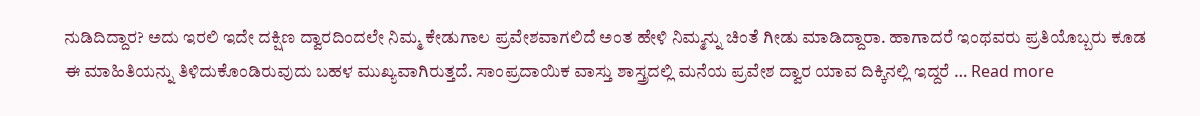ನುಡಿದಿದ್ದಾರ? ಅದು ಇರಲಿ ಇದೇ ದಕ್ಷಿಣ ದ್ವಾರದಿಂದಲೇ ನಿಮ್ಮ ಕೇಡುಗಾಲ ಪ್ರವೇಶವಾಗಲಿದೆ ಅಂತ ಹೇಳಿ ನಿಮ್ಮನ್ನು ಚಿಂತೆ ಗೀಡು ಮಾಡಿದ್ದಾರಾ. ಹಾಗಾದರೆ ಇಂಥವರು ಪ್ರತಿಯೊಬ್ಬರು ಕೂಡ ಈ ಮಾಹಿತಿಯನ್ನು ತಿಳಿದುಕೊಂಡಿರುವುದು ಬಹಳ ಮುಖ್ಯವಾಗಿರುತ್ತದೆ. ಸಾಂಪ್ರದಾಯಿಕ ವಾಸ್ತು ಶಾಸ್ತ್ರದಲ್ಲಿ ಮನೆಯ ಪ್ರವೇಶ ದ್ವಾರ ಯಾವ ದಿಕ್ಕಿನಲ್ಲಿ ಇದ್ದರೆ … Read more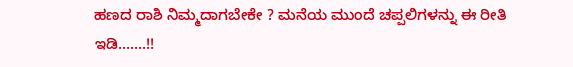ಹಣದ ರಾಶಿ ನಿಮ್ಮದಾಗಬೇಕೇ ? ಮನೆಯ ಮುಂದೆ ಚಪ್ಪಲಿಗಳನ್ನು ಈ ರೀತಿ ಇಡಿ…….!!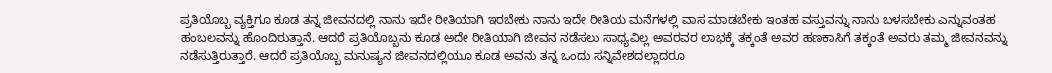ಪ್ರತಿಯೊಬ್ಬ ವ್ಯಕ್ತಿಗೂ ಕೂಡ ತನ್ನ ಜೀವನದಲ್ಲಿ ನಾನು ಇದೇ ರೀತಿಯಾಗಿ ಇರಬೇಕು ನಾನು ಇದೇ ರೀತಿಯ ಮನೆಗಳಲ್ಲಿ ವಾಸ ಮಾಡಬೇಕು ಇಂತಹ ವಸ್ತುವನ್ನು ನಾನು ಬಳಸಬೇಕು ಎನ್ನುವಂತಹ ಹಂಬಲವನ್ನು ಹೊಂದಿರುತ್ತಾನೆ. ಆದರೆ ಪ್ರತಿಯೊಬ್ಬನು ಕೂಡ ಅದೇ ರೀತಿಯಾಗಿ ಜೀವನ ನಡೆಸಲು ಸಾಧ್ಯವಿಲ್ಲ ಅವರವರ ಲಾಭಕ್ಕೆ ತಕ್ಕಂತೆ ಅವರ ಹಣಕಾಸಿಗೆ ತಕ್ಕಂತೆ ಅವರು ತಮ್ಮ ಜೀವನವನ್ನು ನಡೆಸುತ್ತಿರುತ್ತಾರೆ. ಆದರೆ ಪ್ರತಿಯೊಬ್ಬ ಮನುಷ್ಯನ ಜೀವನದಲ್ಲಿಯೂ ಕೂಡ ಅವನು ತನ್ನ ಒಂದು ಸನ್ನಿವೇಶದಲ್ಲಾದರೂ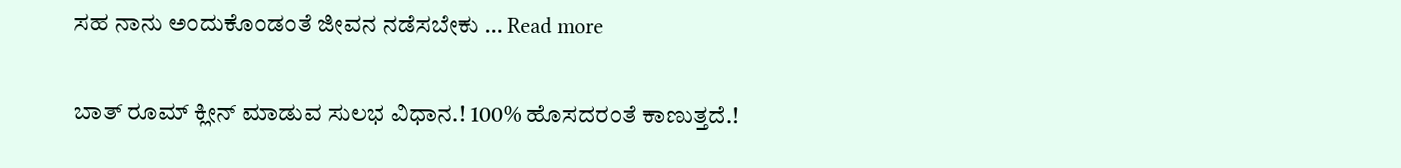ಸಹ ನಾನು ಅಂದುಕೊಂಡಂತೆ ಜೀವನ ನಡೆಸಬೇಕು … Read more

ಬಾತ್ ರೂಮ್ ಕ್ಲೀನ್ ಮಾಡುವ ಸುಲಭ ವಿಧಾನ.! 100% ಹೊಸದರಂತೆ ಕಾಣುತ್ತದೆ.!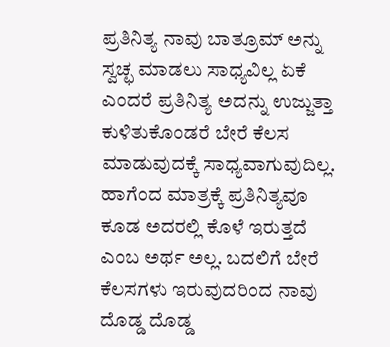ಪ್ರತಿನಿತ್ಯ ನಾವು ಬಾತ್ರೂಮ್ ಅನ್ನು ಸ್ವಚ್ಛ ಮಾಡಲು ಸಾಧ್ಯವಿಲ್ಲ ಏಕೆ ಎಂದರೆ ಪ್ರತಿನಿತ್ಯ ಅದನ್ನು ಉಜ್ಜುತ್ತಾ ಕುಳಿತುಕೊಂಡರೆ ಬೇರೆ ಕೆಲಸ ಮಾಡುವುದಕ್ಕೆ ಸಾಧ್ಯವಾಗುವುದಿಲ್ಲ. ಹಾಗೆಂದ ಮಾತ್ರಕ್ಕೆ ಪ್ರತಿನಿತ್ಯವೂ ಕೂಡ ಅದರಲ್ಲಿ ಕೊಳೆ ಇರುತ್ತದೆ ಎಂಬ ಅರ್ಥ ಅಲ್ಲ. ಬದಲಿಗೆ ಬೇರೆ ಕೆಲಸಗಳು ಇರುವುದರಿಂದ ನಾವು ದೊಡ್ಡ ದೊಡ್ಡ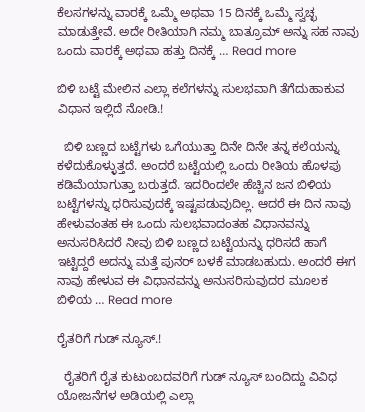ಕೆಲಸಗಳನ್ನು ವಾರಕ್ಕೆ ಒಮ್ಮೆ ಅಥವಾ 15 ದಿನಕ್ಕೆ ಒಮ್ಮೆ ಸ್ವಚ್ಛ ಮಾಡುತ್ತೇವೆ. ಅದೇ ರೀತಿಯಾಗಿ ನಮ್ಮ ಬಾತ್ರೂಮ್ ಅನ್ನು ಸಹ ನಾವು ಒಂದು ವಾರಕ್ಕೆ ಅಥವಾ ಹತ್ತು ದಿನಕ್ಕೆ … Read more

ಬಿಳಿ ಬಟ್ಟೆ ಮೇಲಿನ ಎಲ್ಲಾ ಕಲೆಗಳನ್ನು ಸುಲಭವಾಗಿ ತೆಗೆದುಹಾಕುವ ವಿಧಾನ ಇಲ್ಲಿದೆ ನೋಡಿ.!

  ಬಿಳಿ ಬಣ್ಣದ ಬಟ್ಟೆಗಳು ಒಗೆಯುತ್ತಾ ದಿನೇ ದಿನೇ ತನ್ನ ಕಲೆಯನ್ನು ಕಳೆದುಕೊಳ್ಳುತ್ತದೆ. ಅಂದರೆ ಬಟ್ಟೆಯಲ್ಲಿ ಒಂದು ರೀತಿಯ ಹೊಳಪು ಕಡಿಮೆಯಾಗುತ್ತಾ ಬರುತ್ತದೆ. ಇದರಿಂದಲೇ ಹೆಚ್ಚಿನ ಜನ ಬಿಳಿಯ ಬಟ್ಟೆಗಳನ್ನು ಧರಿಸುವುದಕ್ಕೆ ಇಷ್ಟಪಡುವುದಿಲ್ಲ. ಆದರೆ ಈ ದಿನ ನಾವು ಹೇಳುವಂತಹ ಈ ಒಂದು ಸುಲಭವಾದಂತಹ ವಿಧಾನವನ್ನು ಅನುಸರಿಸಿದರೆ ನೀವು ಬಿಳಿ ಬಣ್ಣದ ಬಟ್ಟೆಯನ್ನು ಧರಿಸದೆ ಹಾಗೆ ಇಟ್ಟಿದ್ದರೆ ಅದನ್ನು ಮತ್ತೆ ಪುನರ್ ಬಳಕೆ ಮಾಡಬಹುದು. ಅಂದರೆ ಈಗ ನಾವು ಹೇಳುವ ಈ ವಿಧಾನವನ್ನು ಅನುಸರಿಸುವುದರ ಮೂಲಕ ಬಿಳಿಯ … Read more

ರೈತರಿಗೆ ಗುಡ್ ನ್ಯೂಸ್.!

  ರೈತರಿಗೆ ರೈತ ಕುಟುಂಬದವರಿಗೆ ಗುಡ್ ನ್ಯೂಸ್ ಬಂದಿದ್ದು ವಿವಿಧ ಯೋಜನೆಗಳ ಅಡಿಯಲ್ಲಿ ಎಲ್ಲಾ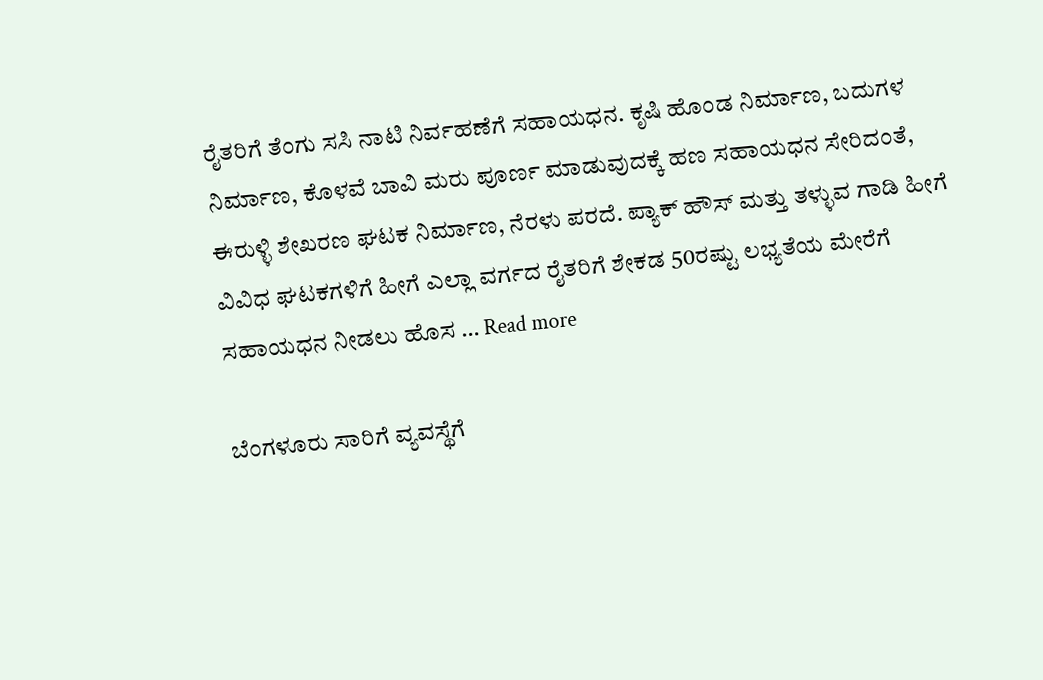ರೈತರಿಗೆ ತೆಂಗು ಸಸಿ ನಾಟಿ ನಿರ್ವಹಣೆಗೆ ಸಹಾಯಧನ. ಕೃಷಿ ಹೊಂಡ ನಿರ್ಮಾಣ, ಬದುಗಳ ನಿರ್ಮಾಣ, ಕೊಳವೆ ಬಾವಿ ಮರು ಪೂರ್ಣ ಮಾಡುವುದಕ್ಕೆ ಹಣ ಸಹಾಯಧನ ಸೇರಿದಂತೆ, ಈರುಳ್ಳಿ ಶೇಖರಣ ಘಟಕ ನಿರ್ಮಾಣ, ನೆರಳು ಪರದೆ‌. ಪ್ಯಾಕ್ ಹೌಸ್ ಮತ್ತು ತಳ್ಳುವ ಗಾಡಿ ಹೀಗೆ ವಿವಿಧ ಘಟಕಗಳಿಗೆ ಹೀಗೆ ಎಲ್ಲಾ ವರ್ಗದ ರೈತರಿಗೆ ಶೇಕಡ 50ರಷ್ಟು ಲಭ್ಯತೆಯ ಮೇರೆಗೆ ಸಹಾಯಧನ ನೀಡಲು ಹೊಸ … Read more

ಬೆಂಗಳೂರು ಸಾರಿಗೆ ವ್ಯವಸ್ಥೆಗೆ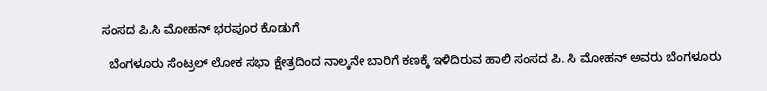ಸಂಸದ ಪಿ.ಸಿ ಮೋಹನ್ ಭರಪೂರ ಕೊಡುಗೆ

  ಬೆಂಗಳೂರು ಸೆಂಟ್ರಲ್ ಲೋಕ ಸಭಾ ಕ್ಷೇತ್ರದಿಂದ ನಾಲ್ಕನೇ ಬಾರಿಗೆ ಕಣಕ್ಕೆ ಇಳಿದಿರುವ ಹಾಲಿ ಸಂಸದ ಪಿ. ಸಿ ಮೋಹನ್ ಅವರು ಬೆಂಗಳೂರು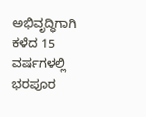ಅಭಿವೃದ್ಧಿಗಾಗಿ ಕಳೆದ 15 ವರ್ಷಗಳಲ್ಲಿ ಭರಪೂರ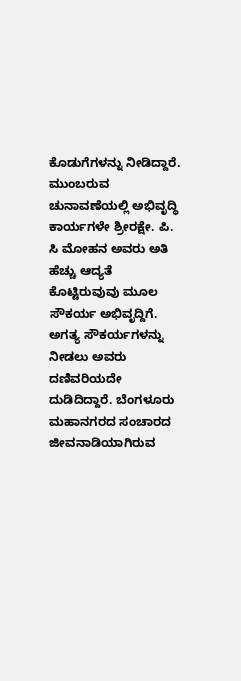ಕೊಡುಗೆಗಳನ್ನು ನೀಡಿದ್ದಾರೆ. ಮುಂಬರುವ ಚುನಾವಣೆಯಲ್ಲಿ ಅಭಿವೃದ್ಧಿ ಕಾರ್ಯಗಳೇ ಶ್ರೀರಕ್ಷೇ. ಪಿ. ಸಿ ಮೋಹನ ಅವರು ಅತಿ ಹೆಚ್ಚು ಆದ್ಯತೆ ಕೊಟ್ಟಿರುವುವು ಮೂಲ ಸೌಕರ್ಯ ಅಭಿವೃದ್ದಿಗೆ. ಅಗತ್ಯ ಸೌಕರ್ಯಗಳನ್ನು ನೀಡಲು ಅವರು ದಣಿವರಿಯದೇ ದುಡಿದಿದ್ದಾರೆ. ಬೆಂಗಳೂರು ಮಹಾನಗರದ ಸಂಚಾರದ ಜೀವನಾಡಿಯಾಗಿರುವ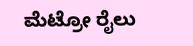ಮೆಟ್ರೋ ರೈಲು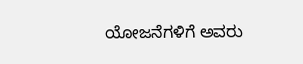ಯೋಜನೆಗಳಿಗೆ ಅವರು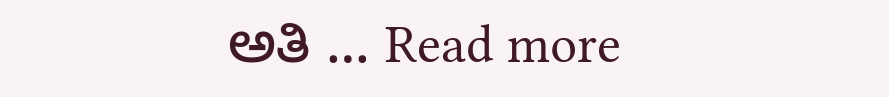ಅತಿ … Read more